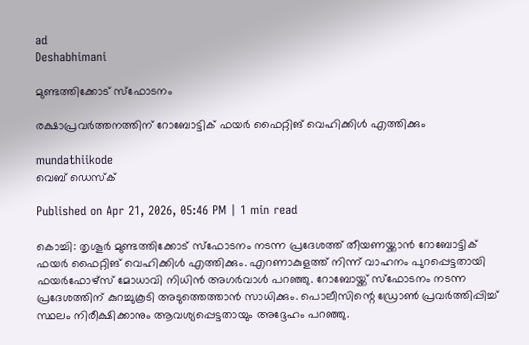ad
Deshabhimani

മുണ്ടത്തിക്കോട് സ്ഫോടനം

രക്ഷാപ്രവർത്തനത്തിന് റോബോട്ടിക് ഫയർ ഫൈറ്റിങ് വെഹിക്കിൾ എത്തിക്കും

mundathiikode
വെബ് ഡെസ്ക്

Published on Apr 21, 2026, 05:46 PM | 1 min read

കൊച്ചി: തൃശൂർ മുണ്ടത്തിക്കോട് സ്ഫോടനം നടന്ന പ്രദേശത്ത് തീയണയ്ക്കാൻ റോബോട്ടിക് ഫയർ ഫൈറ്റിങ് വെഹിക്കിൾ എത്തിക്കും. എറണാകുളത്ത് നിന്ന് വാഹനം പുറപ്പെട്ടതായി ഫയർഫോഴ്സ് മോധാവി നിധിൻ അഗർവാൾ പറഞ്ഞു. റോബോയ്ക്ക് സ്ഫോടനം നടന്ന പ്രദേശത്തിന് കുറച്ചുകൂടി അടുത്തെത്താൻ സാധിക്കും. പൊലീസിന്റെ ഡ്രോൺ പ്രവർത്തിപ്പിച്ച് സ്ഥലം നിരീക്ഷിക്കാനും ആവശ്യപ്പെട്ടതായും അദ്ദേഹം പറഞ്ഞു.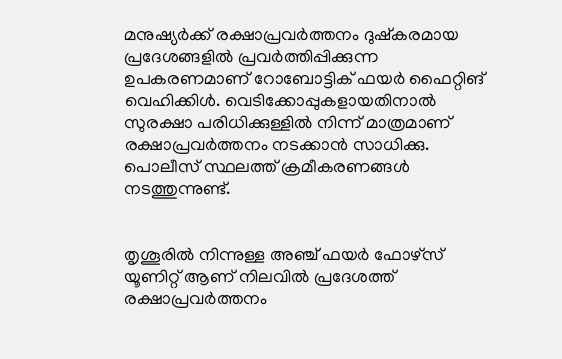മനുഷ്യർക്ക് രക്ഷാപ്രവർത്തനം ദുഷ്കരമായ പ്രദേശങ്ങളിൽ പ്രവർത്തിപ്പിക്കുന്ന ഉപകരണമാണ് റോബോട്ടിക് ഫയർ ഫൈറ്റിങ് വെഹിക്കിൾ. വെടിക്കോപ്പുകളായതിനാൽ സുരക്ഷാ പരിധിക്കുള്ളിൽ നിന്ന് മാത്രമാണ് രക്ഷാപ്രവർത്തനം നടക്കാൻ സാധിക്കു. പൊലീസ് സ്ഥലത്ത് ക്രമീകരണങ്ങൾ നടത്തുന്നുണ്ട്.


തൃശൂരിൽ നിന്നുള്ള അഞ്ച് ഫയർ ഫോഴ്സ് യൂണിറ്റ് ആണ് നിലവിൽ പ്രദേശത്ത് രക്ഷാപ്രവർത്തനം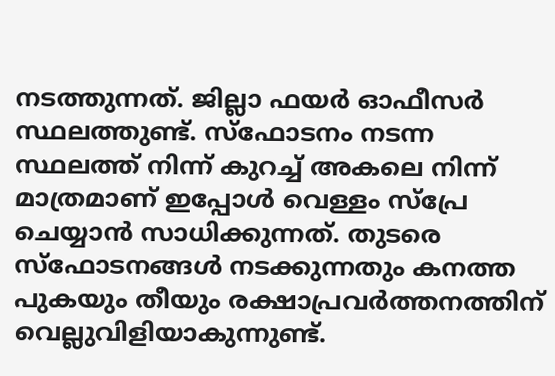നടത്തുന്നത്. ജില്ലാ ഫയർ ഓഫീസർ സ്ഥലത്തുണ്ട്. സ്ഫോടനം നടന്ന സ്ഥലത്ത് നിന്ന് കുറച്ച് അകലെ നിന്ന് മാത്രമാണ് ഇപ്പോൾ വെള്ളം സ്പ്രേ ചെയ്യാൻ സാധിക്കുന്നത്. തുടരെ സ്ഫോടനങ്ങൾ നടക്കുന്നതും കനത്ത പുകയും തീയും രക്ഷാപ്രവർത്തനത്തിന് വെല്ലുവിളിയാകുന്നുണ്ട്.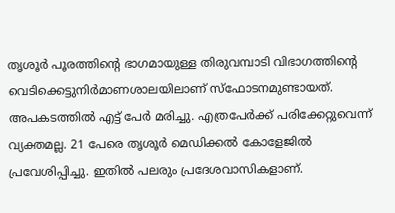തൃശൂർ പൂരത്തിന്റെ ഭാഗമായുള്ള തിരുവമ്പാടി വിഭാഗത്തിന്റെ വെടിക്കെട്ടുനിർമാണശാലയിലാണ് സ്ഫോടനമുണ്ടായത്. അപകടത്തിൽ എട്ട് പേർ മരിച്ചു. എത്രപേർക്ക്‌ പരിക്കേറ്റുവെന്ന്‌ വ്യക്തമല്ല. 21 പേരെ തൃശൂർ മെഡിക്കൽ കോളേജിൽ പ്രവേശിപ്പിച്ചു. ഇതിൽ പലരും പ്രദേശവാസികളാണ്.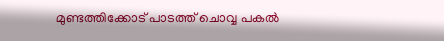മുണ്ടത്തിക്കോട്‌ പാടത്ത്‌ ചൊവ്വ പകൽ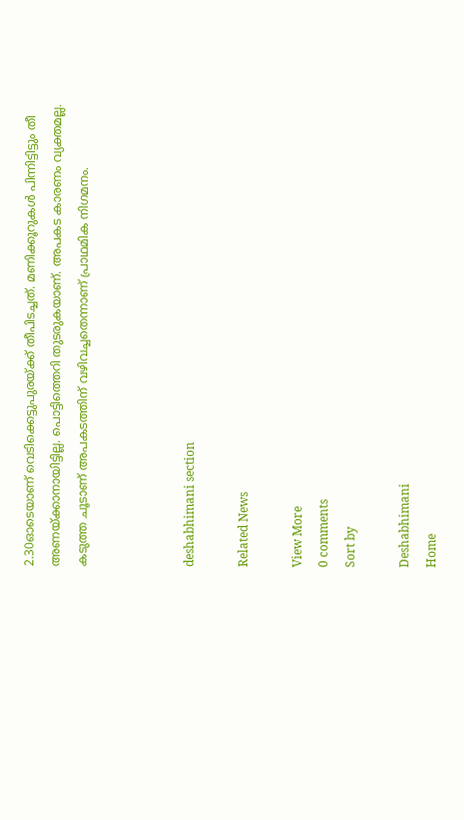2.30ഓടെയാണ്‌ വെടിക്കെട്ടുപുരയ്‌ക്ക്‌ തീപിടച്ചത്‌. മണിക്കൂറുകൾ പിന്നിട്ടിട്ടും തീ അണയ്‌ക്കാനായിട്ടില്ല. പൊട്ടിത്തെറി തുടരുകയാണ്‌. അപകട കാരണം വ്യക്തമല്ല. കടുത്ത ചൂടാണ്‌ അപകടത്തിന്‌ വഴിവച്ചതെന്നാണ്‌ പ്രാഥമിക നിഗമനം.



deshabhimani section

Related News

View More
0 comments
Sort by

Deshabhimani
Home